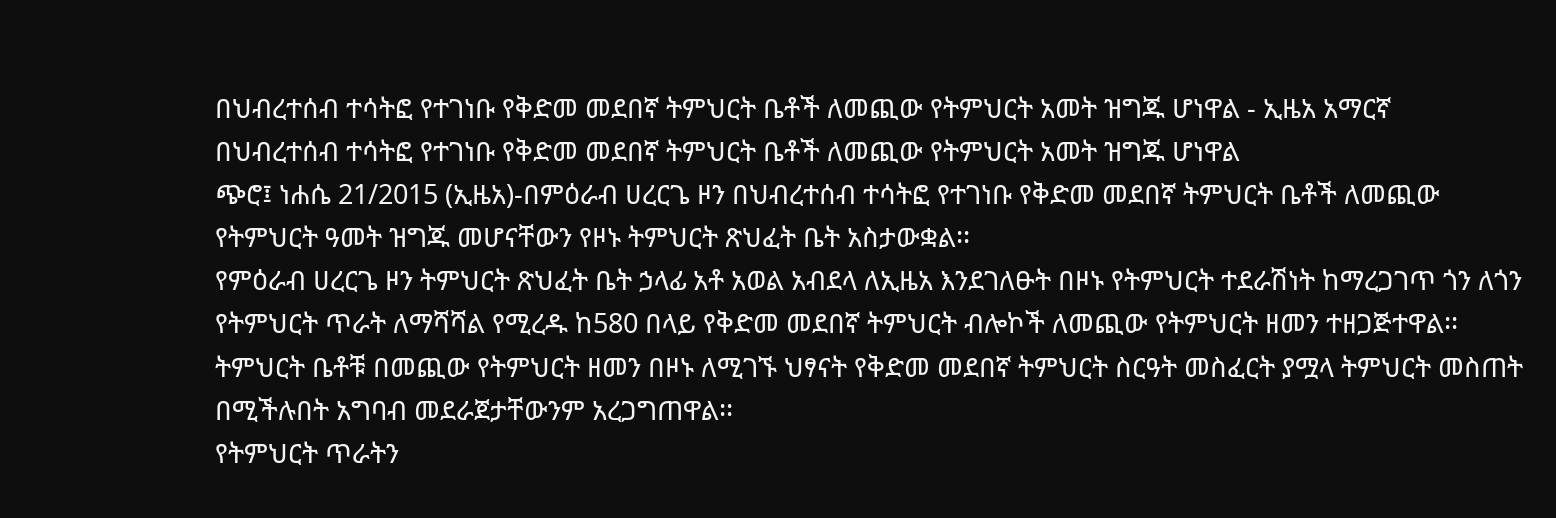በህብረተሰብ ተሳትፎ የተገነቡ የቅድመ መደበኛ ትምህርት ቤቶች ለመጪው የትምህርት አመት ዝግጁ ሆነዋል - ኢዜአ አማርኛ
በህብረተሰብ ተሳትፎ የተገነቡ የቅድመ መደበኛ ትምህርት ቤቶች ለመጪው የትምህርት አመት ዝግጁ ሆነዋል
ጭሮ፤ ነሐሴ 21/2015 (ኢዜአ)-በምዕራብ ሀረርጌ ዞን በህብረተሰብ ተሳትፎ የተገነቡ የቅድመ መደበኛ ትምህርት ቤቶች ለመጪው የትምህርት ዓመት ዝግጁ መሆናቸውን የዞኑ ትምህርት ጽህፈት ቤት አስታውቋል፡፡
የምዕራብ ሀረርጌ ዞን ትምህርት ጽህፈት ቤት ኃላፊ አቶ አወል አብደላ ለኢዜአ እንደገለፁት በዞኑ የትምህርት ተደራሽነት ከማረጋገጥ ጎን ለጎን የትምህርት ጥራት ለማሻሻል የሚረዱ ከ580 በላይ የቅድመ መደበኛ ትምህርት ብሎኮች ለመጪው የትምህርት ዘመን ተዘጋጅተዋል፡፡
ትምህርት ቤቶቹ በመጪው የትምህርት ዘመን በዞኑ ለሚገኙ ህፃናት የቅድመ መደበኛ ትምህርት ስርዓት መስፈርት ያሟላ ትምህርት መስጠት በሚችሉበት አግባብ መደራጀታቸውንም አረጋግጠዋል፡፡
የትምህርት ጥራትን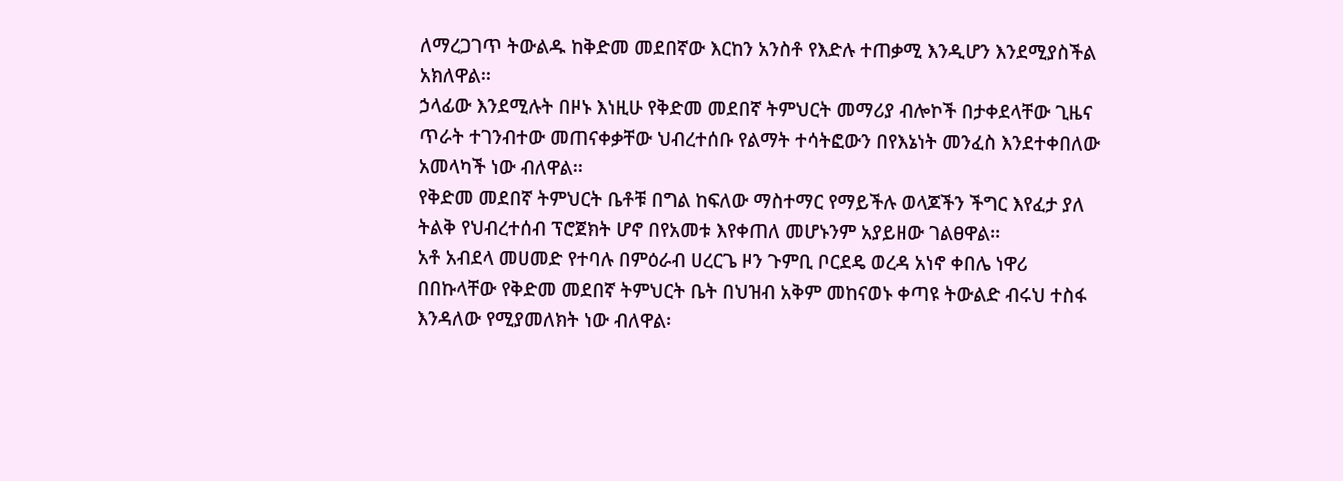ለማረጋገጥ ትውልዱ ከቅድመ መደበኛው እርከን አንስቶ የእድሉ ተጠቃሚ እንዲሆን እንደሚያስችል አክለዋል፡፡
ኃላፊው እንደሚሉት በዞኑ እነዚሁ የቅድመ መደበኛ ትምህርት መማሪያ ብሎኮች በታቀደላቸው ጊዜና ጥራት ተገንብተው መጠናቀቃቸው ህብረተሰቡ የልማት ተሳትፎውን በየእኔነት መንፈስ እንደተቀበለው አመላካች ነው ብለዋል፡፡
የቅድመ መደበኛ ትምህርት ቤቶቹ በግል ከፍለው ማስተማር የማይችሉ ወላጆችን ችግር እየፈታ ያለ ትልቅ የህብረተሰብ ፕሮጀክት ሆኖ በየአመቱ እየቀጠለ መሆኑንም አያይዘው ገልፀዋል፡፡
አቶ አብደላ መሀመድ የተባሉ በምዕራብ ሀረርጌ ዞን ጉምቢ ቦርደዴ ወረዳ አነኖ ቀበሌ ነዋሪ በበኩላቸው የቅድመ መደበኛ ትምህርት ቤት በህዝብ አቅም መከናወኑ ቀጣዩ ትውልድ ብሩህ ተስፋ እንዳለው የሚያመለክት ነው ብለዋል፡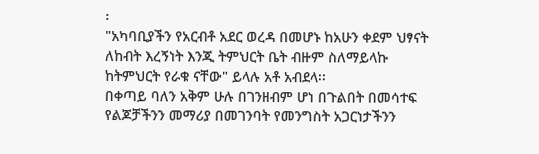፡
"አካባቢያችን የአርብቶ አደር ወረዳ በመሆኑ ከአሁን ቀደም ህፃናት ለከብት እረኝነት እንጂ ትምህርት ቤት ብዙም ስለማይላኩ ከትምህርት የራቁ ናቸው" ይላሉ አቶ አብደላ፡፡
በቀጣይ ባለን አቅም ሁሉ በገንዘብም ሆነ በጉልበት በመሳተፍ የልጆቻችንን መማሪያ በመገንባት የመንግስት አጋርነታችንን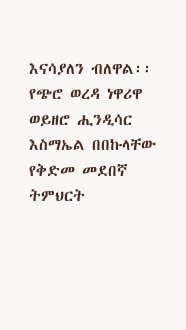እናሳያለን ብለዋል፡፡
የጭሮ ወረዳ ነዋሪዋ ወይዘሮ ሒንዲሳር እስማኤል በበኩላቸው የቅድመ መደበኛ ትምህርት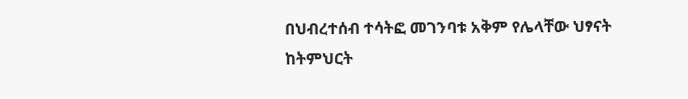በህብረተሰብ ተሳትፎ መገንባቱ አቅም የሌላቸው ህፃናት ከትምህርት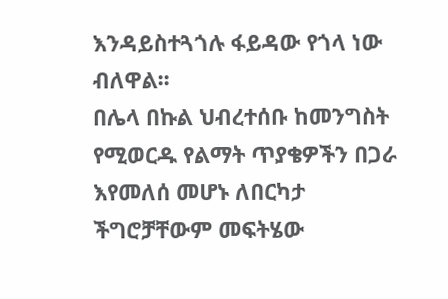እንዳይስተጓጎሉ ፋይዳው የጎላ ነው ብለዋል፡፡
በሌላ በኩል ህብረተሰቡ ከመንግስት የሚወርዱ የልማት ጥያቄዎችን በጋራ እየመለሰ መሆኑ ለበርካታ ችግሮቻቸውም መፍትሄው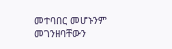መተባበር መሆኑንም መገንዘባቸውን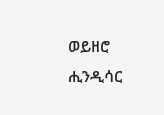ወይዘሮ ሒንዲሳር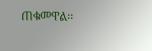ጠቁመዋል፡፡